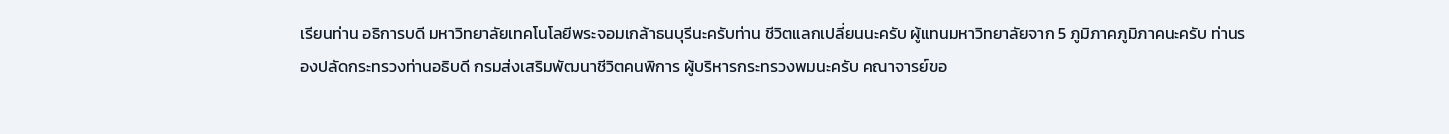เรียนท่าน อธิการบดี มหาวิทยาลัยเทคโนโลยีพระจอมเกล้าธนบุรีนะครับท่าน ชีวิตแลกเปลี่ยนนะครับ ผู้แทนมหาวิทยาลัยจาก 5 ภูมิภาคภูมิภาคนะครับ ท่านรองปลัดกระทรวงท่านอธิบดี กรมส่งเสริมพัฒนาชีวิตคนพิการ ผู้บริหารกระทรวงพมนะครับ คณาจารย์ขอ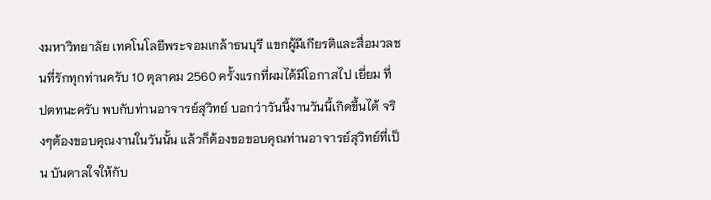งมหาวิทยาลัย เทคโนโลยีพระจอมเกล้าธนบุรี แขกผู้มีเกียรติและสื่อมวลชนที่รักทุกท่านครับ 10 ตุลาคม 2560 ครั้งแรกที่ผมได้มีโอกาสไป เยี่ยม ที่ ปตทนะครับ พบกับท่านอาจารย์สุวิทย์ บอกว่าวันนี้งานวันนี้เกิดขึ้นได้ จริงๆต้องขอบคุณงานในวันนั้น แล้วก็ต้องขอขอบคุณท่านอาจารย์สุวิทย์ที่เป็น บันดาลใจให้กับ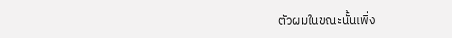ตัวผมในขณะนั้นเพิ่ง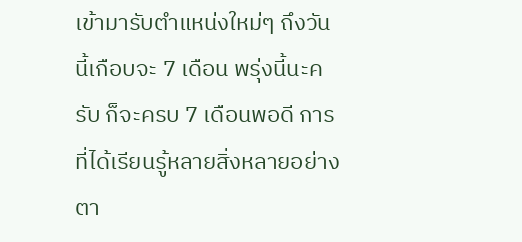เข้ามารับตำแหน่งใหม่ๆ ถึงวันนี้เกือบจะ 7 เดือน พรุ่งนี้นะครับ ก็จะครบ 7 เดือนพอดี การที่ได้เรียนรู้หลายสิ่งหลายอย่าง ตา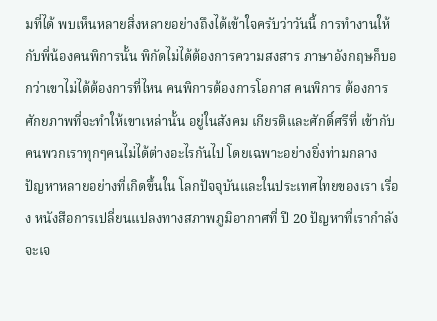มที่ได้ พบเห็นหลายสิ่งหลายอย่างถึงได้เข้าใจครับว่าวันนี้ การทำงานให้กับพี่น้องคนพิการนั้น พิกัดไม่ได้ต้องการความสงสาร ภาษาอังกฤษก็บอกว่าเขาไม่ได้ต้องการที่ไหน คนพิการต้องการโอกาส คนพิการ ต้องการ ศักยภาพที่จะทำให้เขาเหล่านั้น อยู่ในสังคม เกียรติและศักดิ์ศรีที่ เข้ากับคนพวกเราทุกๆคนไม่ได้ต่างอะไรกันไป โดยเฉพาะอย่างยิ่งท่ามกลาง ปัญหาหลายอย่างที่เกิดขึ้นใน โลกปัจจุบันและในประเทศไทยของเรา เรื่อง หนังสือการเปลี่ยนแปลงทางสภาพภูมิอากาศที่ ปี 20 ปัญหาที่เรากำลังจะเจ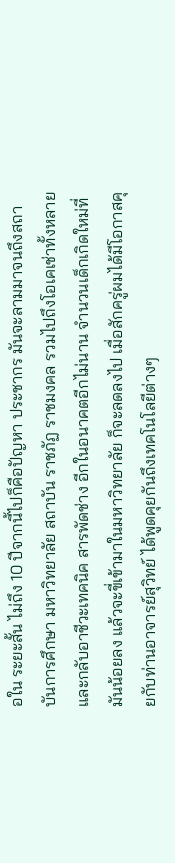อใน ระยะสั้น ไม่ถึง 10 ปีจากนี้ไปก็คือปัญหา ประชากร มันจะลามมาจนถึงสถาบันการศึกษา มหาวิทยาลัย สถาบัน ราชภัฏ ราชมงคล รวมไปถึงโอเคเช่าทั้งหลายและกลับอาชีวะเทคนิค สารพัดช่าง อีกในอนาคตอีกไม่นาน จำนวนเด็กเกิดใหม่ที่มันน้อยลง แล้วจะขี่เข้ามาในมหาวิทยาลัย ก็จะลดลงไป เมื่อสักครู่ผมได้มีโอกาสคุยกับท่านอาจารย์สุวิทย์ ได้พูดคุยกันถึงเทคโนโลยีต่างๆ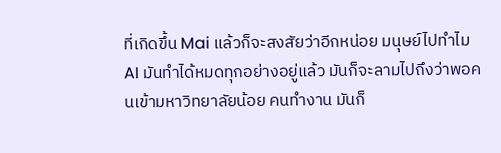ที่เกิดขึ้น Mai แล้วก็จะสงสัยว่าอีกหน่อย มนุษย์ไปทำไม AI มันทำได้หมดทุกอย่างอยู่แล้ว มันก็จะลามไปถึงว่าพอคนเข้ามหาวิทยาลัยน้อย คนทำงาน มันก็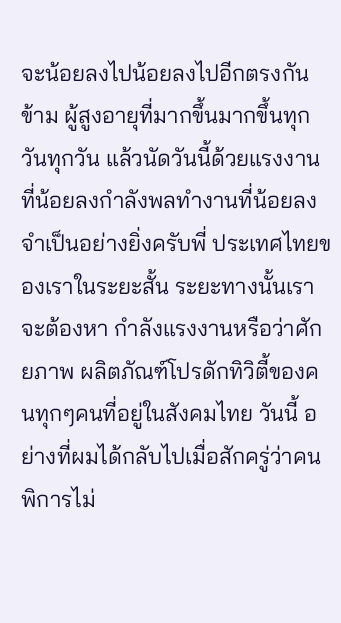จะน้อยลงไปน้อยลงไปอีกตรงกันข้าม ผู้สูงอายุที่มากขึ้นมากขึ้นทุกวันทุกวัน แล้วนัดวันนี้ด้วยแรงงานที่น้อยลงกำลังพลทำงานที่น้อยลงจำเป็นอย่างยิ่งครับพี่ ประเทศไทยของเราในระยะสั้น ระยะทางนั้นเราจะต้องหา กำลังแรงงานหรือว่าศักยภาพ ผลิตภัณฑ์โปรดักทิวิตี้ของคนทุกๆคนที่อยู่ในสังคมไทย วันนี้ อย่างที่ผมได้กลับไปเมื่อสักครู่ว่าคนพิการไม่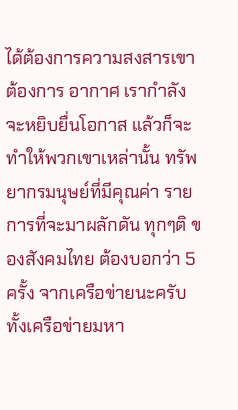ได้ต้องการความสงสารเขาต้องการ อากาศ เรากำลังจะหยิบยื่นโอกาส แล้วก็จะทำให้พวกเขาเหล่านั้น ทรัพยากรมนุษย์ที่มีคุณค่า รายการที่จะมาผลักดัน ทุกๆติ ของสังคมไทย ต้องบอกว่า 5 ครั้ง จากเครือข่ายนะครับทั้งเครือข่ายมหา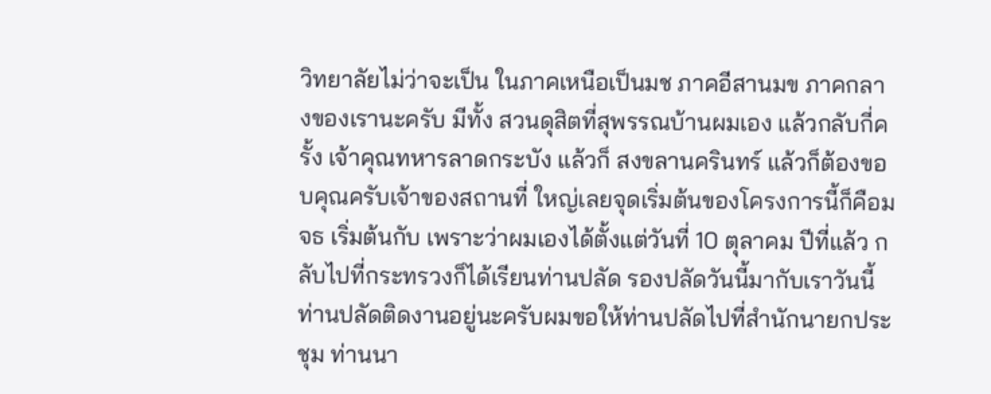วิทยาลัยไม่ว่าจะเป็น ในภาคเหนือเป็นมช ภาคอีสานมข ภาคกลางของเรานะครับ มีทั้ง สวนดุสิตที่สุพรรณบ้านผมเอง แล้วกลับกี่ครั้ง เจ้าคุณทหารลาดกระบัง แล้วก็ สงขลานครินทร์ แล้วก็ต้องขอบคุณครับเจ้าของสถานที่ ใหญ่เลยจุดเริ่มต้นของโครงการนี้ก็คือมจธ เริ่มต้นกับ เพราะว่าผมเองได้ตั้งแต่วันที่ 10 ตุลาคม ปีที่แล้ว กลับไปที่กระทรวงก็ได้เรียนท่านปลัด รองปลัดวันนี้มากับเราวันนี้ท่านปลัดติดงานอยู่นะครับผมขอให้ท่านปลัดไปที่สำนักนายกประชุม ท่านนา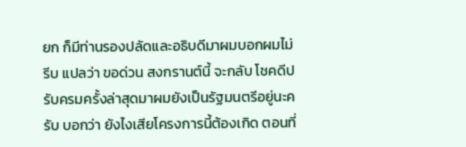ยก ก็มีท่านรองปลัดและอธิบดีมาผมบอกผมไม่รีบ แปลว่า ขอด่วน สงกรานต์นี้ จะกลับ โชคดีปรับครมครั้งล่าสุดมาผมยังเป็นรัฐมนตรีอยู่นะครับ บอกว่า ยังไงเสียโครงการนี้ต้องเกิด ตอนที่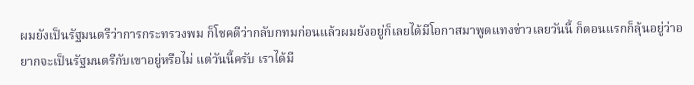ผมยังเป็นรัฐมนตรีว่าการกระทรวงพม ก็โชคดีว่ากลับกทมก่อนแล้วผมยังอยู่ก็เลยได้มีโอกาสมาพูดแทงข่าวเลยวันนี้ ก็ตอนแรกก็ลุ้นอยู่ว่าอยากจะเป็นรัฐมนตรีกับเขาอยู่หรือไม่ แต่วันนี้ครับ เราได้มี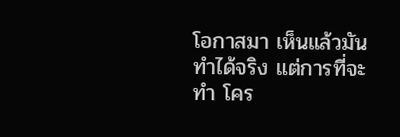โอกาสมา เห็นแล้วมันทำได้จริง แต่การที่จะทำ โคร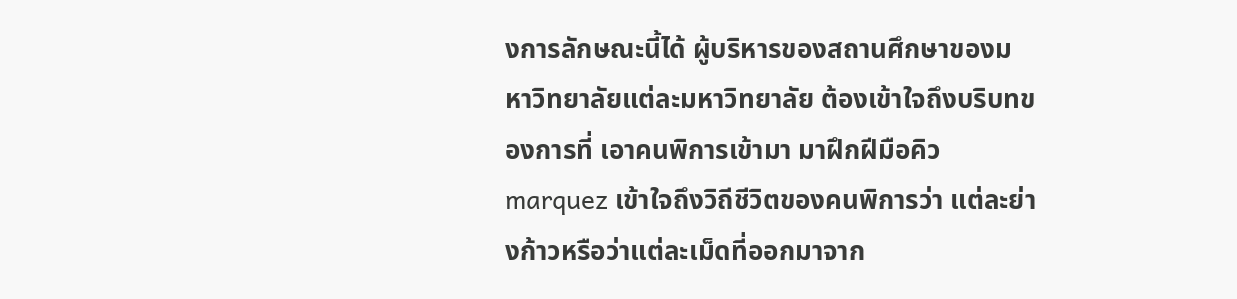งการลักษณะนี้ได้ ผู้บริหารของสถานศึกษาของมหาวิทยาลัยแต่ละมหาวิทยาลัย ต้องเข้าใจถึงบริบทของการที่ เอาคนพิการเข้ามา มาฝึกฝีมือคิว marquez เข้าใจถึงวิถีชีวิตของคนพิการว่า แต่ละย่างก้าวหรือว่าแต่ละเม็ดที่ออกมาจาก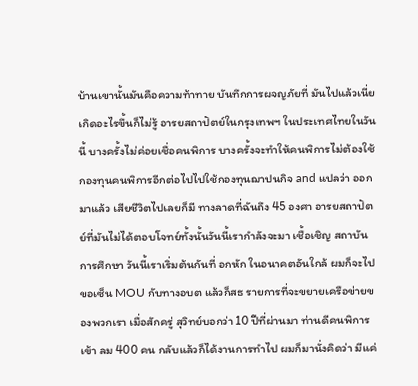บ้านเขานั้นมันคือความท้าทาย บันทึกการผจญภัยที่ มันไปแล้วเนี่ย เกิดอะไรขึ้นก็ไม่รู้ อารยสถาปัตย์ในกรุงเทพฯ ในประเทศไทยในวันนี้ บางครั้งไม่ค่อยเชื่อคนพิการ บางครั้งจะทำให้คนพิการไม่ต้องใช้กองทุนคนพิการอีกต่อไปไปใช้กองทุนฌาปนกิจ and แปลว่า ออกมาแล้ว เสียชีวิตไปเลยก็มี ทางลาดที่ฉันถึง 45 องศา อารยสถาปัตย์ที่มันไม่ได้ตอบโจทย์ทั้งนั้นวันนี้เรากำลังจะมา เชื้อเชิญ สถาบันการศึกษา วันนี้เราเริ่มต้นกันที่ อกหัก ในอนาคตอันใกล้ ผมก็จะไปขอเซ็น MOU กับทางอบต แล้วก็สธ รายการที่จะขยายเครือข่ายของพวกเรา เมื่อสักครู่ สุวิทย์บอกว่า 10 ปีที่ผ่านมา ท่านดีคนพิการ เข้า ลม 400 คน กลับแล้วก็ได้งานการทำไป ผมก็มานั่งคิดว่า มีแค่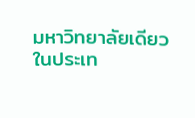มหาวิทยาลัยเดียว ในประเท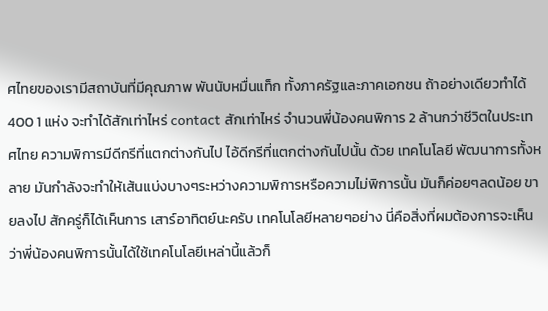ศไทยของเรามีสถาบันที่มีคุณภาพ พันนับหมื่นแท็ก ทั้งภาครัฐและภาคเอกชน ถ้าอย่างเดียวทำได้ 400 1 แห่ง จะทำได้สักเท่าไหร่ contact สักเท่าไหร่ จำนวนพี่น้องคนพิการ 2 ล้านกว่าชีวิตในประเทศไทย ความพิการมีดีกรีที่แตกต่างกันไป ไอ้ดีกรีที่แตกต่างกันไปนั้น ด้วย เทคโนโลยี พัฒนาการทั้งหลาย มันกำลังจะทำให้เส้นแบ่งบางๆระหว่างความพิการหรือความไม่พิการนั้น มันก็ค่อยๆลดน้อย ขายลงไป สักครู่ก็ได้เห็นการ เสาร์อาทิตย์นะครับ เทคโนโลยีหลายๆอย่าง นี่คือสิ่งที่ผมต้องการจะเห็น ว่าพี่น้องคนพิการนั้นได้ใช้เทคโนโลยีเหล่านี้แล้วก็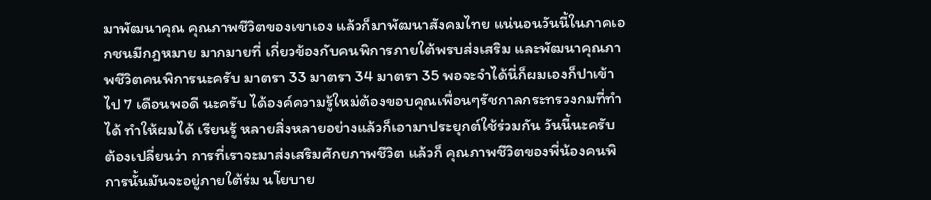มาพัฒนาคุณ คุณภาพชีวิตของเขาเอง แล้วก็มาพัฒนาสังคมไทย แน่นอนวันนี้ในภาคเอกชนมีกฎหมาย มากมายที่ เกี่ยวข้องกับคนพิการภายใต้พรบส่งเสริม และพัฒนาคุณภาพชีวิตคนพิการนะครับ มาตรา 33 มาตรา 34 มาตรา 35 พอจะจำได้นี่ก็ผมเองก็ปาเข้าไป 7 เดือนพอดี นะครับ ได้องค์ความรู้ใหม่ต้องขอบคุณเพื่อนๆรัชกาลกระทรวงกมที่ทำได้ ทำให้ผมได้ เรียนรู้ หลายสิ่งหลายอย่างแล้วก็เอามาประยุกต์ใช้ร่วมกัน วันนี้นะครับ ต้องเปลี่ยนว่า การที่เราจะมาส่งเสริมศักยภาพชีวิต แล้วก็ คุณภาพชีวิตของพี่น้องคนพิการนั้นมันจะอยู่ภายใต้ร่ม นโยบาย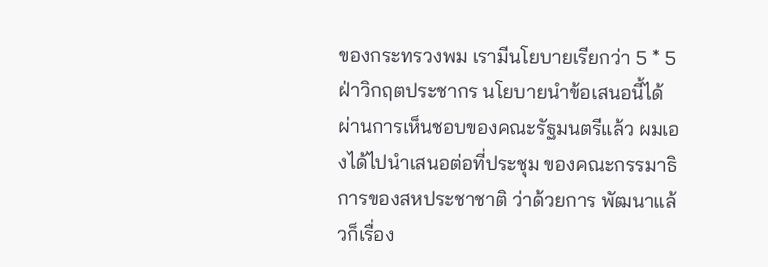ของกระทรวงพม เรามีนโยบายเรียกว่า 5 * 5 ฝ่าวิกฤตประชากร นโยบายนำข้อเสนอนี้ได้ผ่านการเห็นชอบของคณะรัฐมนตรีแล้ว ผมเองได้ไปนำเสนอต่อที่ประชุม ของคณะกรรมาธิการของสหประชาชาติ ว่าด้วยการ พัฒนาแล้วก็เรื่อง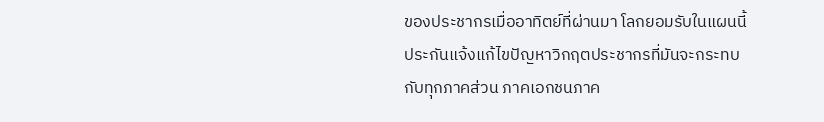ของประชากรเมื่ออาทิตย์ที่ผ่านมา โลกยอมรับในแผนนี้ ประกันแจ้งแก้ไขปัญหาวิกฤตประชากรที่มันจะกระทบกับทุกภาคส่วน ภาคเอกชนภาค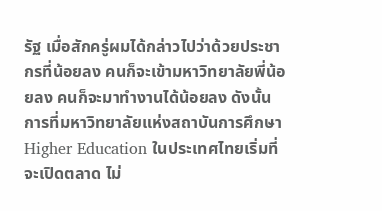รัฐ เมื่อสักครู่ผมได้กล่าวไปว่าด้วยประชากรที่น้อยลง คนก็จะเข้ามหาวิทยาลัยพี่น้อยลง คนก็จะมาทำงานได้น้อยลง ดังนั้นการที่มหาวิทยาลัยแห่งสถาบันการศึกษา Higher Education ในประเทศไทยเริ่มที่จะเปิดตลาด ไม่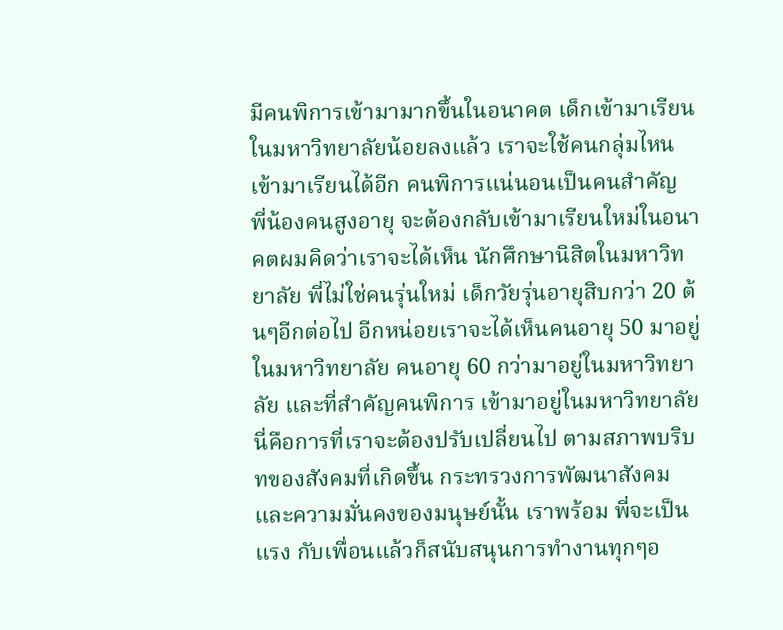มีคนพิการเข้ามามากขึ้นในอนาคต เด็กเข้ามาเรียนในมหาวิทยาลัยน้อยลงแล้ว เราจะใช้คนกลุ่มไหนเข้ามาเรียนได้อีก คนพิการแน่นอนเป็นคนสำคัญ พี่น้องคนสูงอายุ จะต้องกลับเข้ามาเรียนใหม่ในอนาคตผมคิดว่าเราจะได้เห็น นักศึกษานิสิตในมหาวิทยาลัย พี่ไม่ใช่คนรุ่นใหม่ เด็กวัยรุ่นอายุสิบกว่า 20 ต้นๆอีกต่อไป อีกหน่อยเราจะได้เห็นคนอายุ 50 มาอยู่ในมหาวิทยาลัย คนอายุ 60 กว่ามาอยู่ในมหาวิทยาลัย และที่สำคัญคนพิการ เข้ามาอยู่ในมหาวิทยาลัย นี่คือการที่เราจะต้องปรับเปลี่ยนไป ตามสภาพบริบทของสังคมที่เกิดขึ้น กระทรวงการพัฒนาสังคมและความมั่นคงของมนุษย์นั้น เราพร้อม พี่จะเป็นแรง กับเพื่อนแล้วก็สนับสนุนการทำงานทุกๆอ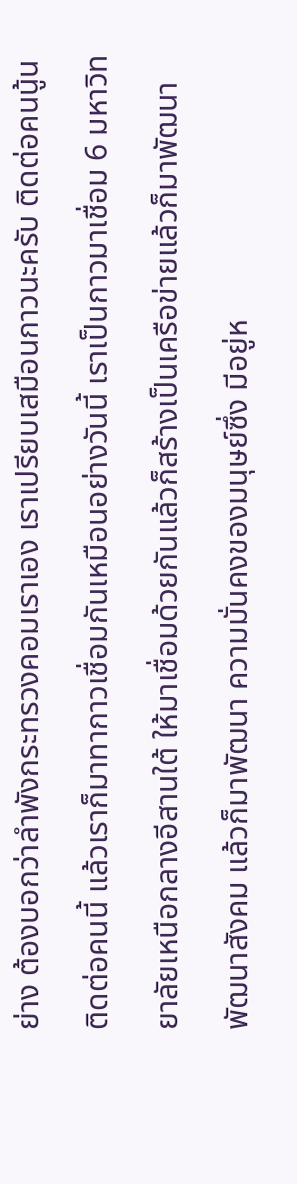ย่าง ต้องบอกว่าลำพังกระทรวงคอมเราเอง เราเปรียบเสมือนกาวนะครับ ติดต่อคนนู้น ติดต่อคนนี้ แล้วเราก็มาทากาวเชื่อมกันเหมือนอย่างวันนี้ เราเป็นกาวมาเชื่อม 6 มหาวิทยาลัยเหนือกลางอีสานใต้ ให้มาเชื่อมด้วยกันแล้วก็สร้างเป็นเครือข่ายแล้วก็มาพัฒนา พัฒนาสังคม แล้วก็มาพัฒนา ความมั่นคงของมนุษย์ซึ่ง มีอยู่ห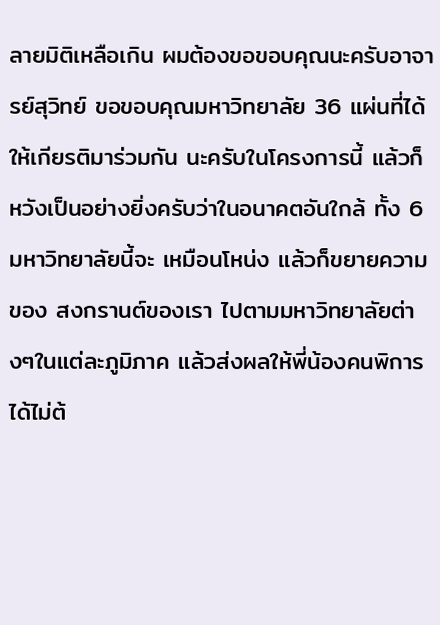ลายมิติเหลือเกิน ผมต้องขอขอบคุณนะครับอาจารย์สุวิทย์ ขอขอบคุณมหาวิทยาลัย 36 แผ่นที่ได้ให้เกียรติมาร่วมกัน นะครับในโครงการนี้ แล้วก็หวังเป็นอย่างยิ่งครับว่าในอนาคตอันใกล้ ทั้ง 6 มหาวิทยาลัยนี้จะ เหมือนโหน่ง แล้วก็ขยายความของ สงกรานต์ของเรา ไปตามมหาวิทยาลัยต่างๆในแต่ละภูมิภาค แล้วส่งผลให้พี่น้องคนพิการ ได้ไม่ต้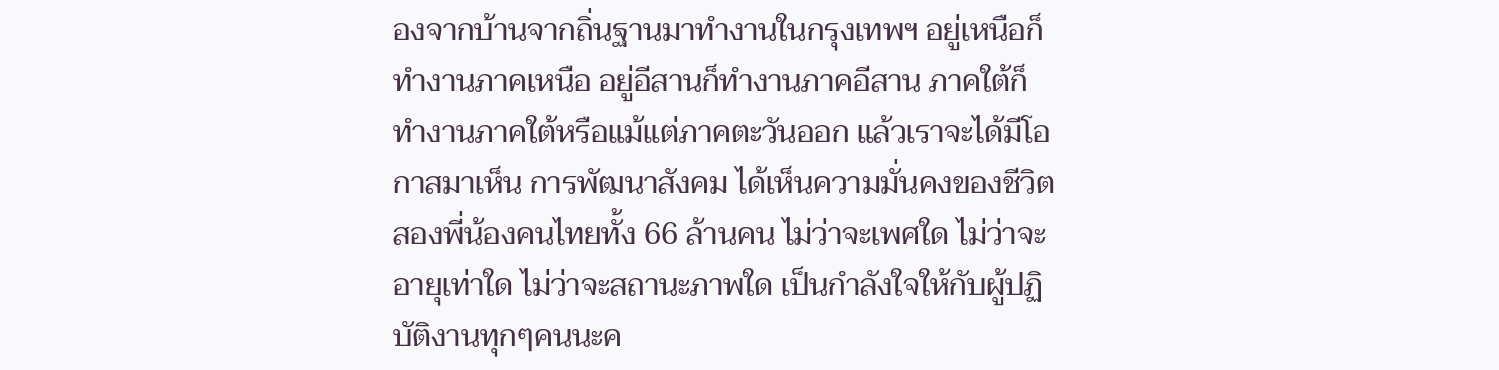องจากบ้านจากถิ่นฐานมาทำงานในกรุงเทพฯ อยู่เหนือก็ทำงานภาคเหนือ อยู่อีสานก็ทำงานภาคอีสาน ภาคใต้ก็ทำงานภาคใต้หรือแม้แต่ภาคตะวันออก แล้วเราจะได้มีโอกาสมาเห็น การพัฒนาสังคม ได้เห็นความมั่นคงของชีวิต สองพี่น้องคนไทยทั้ง 66 ล้านคน ไม่ว่าจะเพศใด ไม่ว่าจะอายุเท่าใด ไม่ว่าจะสถานะภาพใด เป็นกำลังใจให้กับผู้ปฏิบัติงานทุกๆคนนะค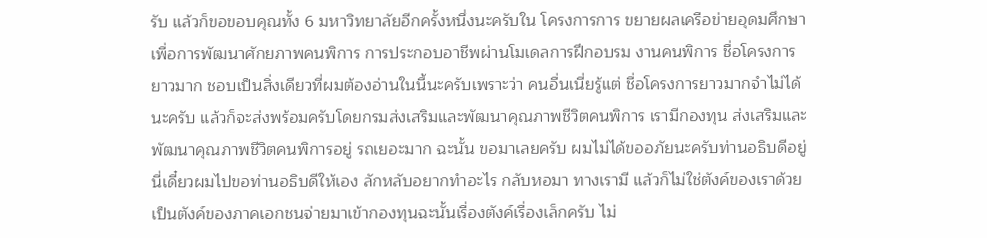รับ แล้วก็ขอขอบคุณทั้ง 6 มหาวิทยาลัยอีกครั้งหนึ่งนะครับใน โครงการการ ขยายผลเครือข่ายอุดมศึกษาเพื่อการพัฒนาศักยภาพคนพิการ การประกอบอาชีพผ่านโมเดลการฝึกอบรม งานคนพิการ ชื่อโครงการยาวมาก ชอบเป็นสิ่งเดียวที่ผมต้องอ่านในนี้นะครับเพราะว่า คนอื่นเนี่ยรู้แต่ ชื่อโครงการยาวมากจำไม่ได้ นะครับ แล้วก็จะส่งพร้อมครับโดยกรมส่งเสริมและพัฒนาคุณภาพชีวิตคนพิการ เรามีกองทุน ส่งเสริมและพัฒนาคุณภาพชีวิตคนพิการอยู่ รถเยอะมาก ฉะนั้น ขอมาเลยครับ ผมไม่ได้ขออภัยนะครับท่านอธิบดีอยู่นี่เดี๋ยวผมไปขอท่านอธิบดีให้เอง ลักหลับอยากทำอะไร กลับหอมา ทางเรามี แล้วก็ไม่ใช่ตังค์ของเราด้วยเป็นตังค์ของภาคเอกชนจ่ายมาเข้ากองทุนฉะนั้นเรื่องตังค์เรื่องเล็กครับ ไม่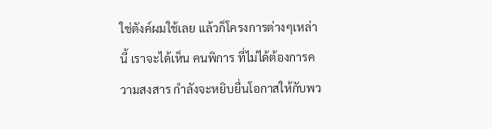ใช่ตังค์ผมใช้เลย แล้วก็โครงการต่างๆเหล่านี้ เราจะได้เห็น คนพิการ ที่ไม่ได้ต้องการความสงสาร กำลังจะหยิบยื่นโอกาสให้กับพว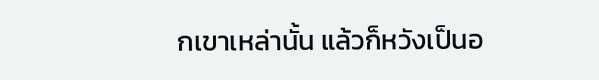กเขาเหล่านั้น แล้วก็หวังเป็นอ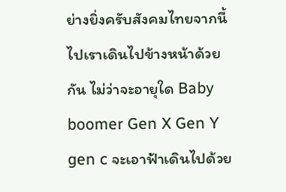ย่างยิ่งครับสังคมไทยจากนี้ไปเราเดินไปข้างหน้าด้วยกัน ไม่ว่าจะอายุใด Baby boomer Gen X Gen Y gen c จะเอาฟ้าเดินไปด้วย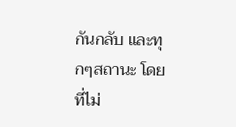กันกลับ และทุกๆสถานะ โดยที่ไม่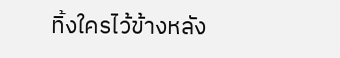ทิ้งใครไว้ข้างหลัง